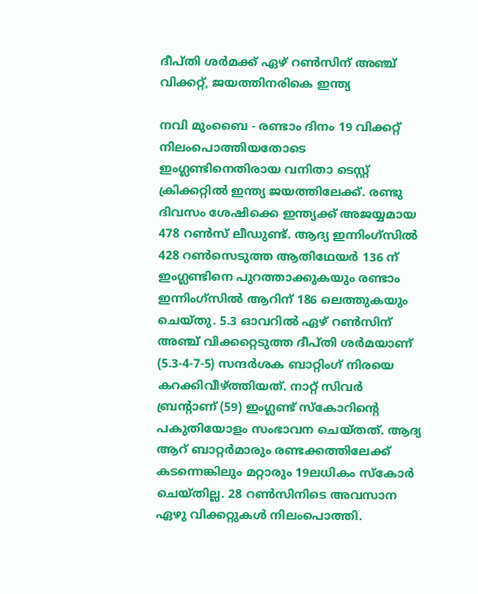ദീപ്തി ശര്‍മക്ക് ഏഴ് റണ്‍സിന് അഞ്ച് വിക്കറ്റ്, ജയത്തിനരികെ ഇന്ത്യ

നവി മുംബൈ - രണ്ടാം ദിനം 19 വിക്കറ്റ് നിലംപൊത്തിയതോടെ ഇംഗ്ലണ്ടിനെതിരായ വനിതാ ടെസ്റ്റ് ക്രിക്കറ്റില്‍ ഇന്ത്യ ജയത്തിലേക്ക്. രണ്ടു ദിവസം ശേഷിക്കെ ഇന്ത്യക്ക് അജയ്യമായ 478 റണ്‍സ് ലീഡുണ്ട്. ആദ്യ ഇന്നിംഗ്‌സില്‍ 428 റണ്‍സെടുത്ത ആതിഥേയര്‍ 136 ന് ഇംഗ്ലണ്ടിനെ പുറത്താക്കുകയും രണ്ടാം ഇന്നിംഗ്‌സില്‍ ആറിന് 186 ലെത്തുകയും ചെയ്തു. 5.3 ഓവറില്‍ ഏഴ് റണ്‍സിന് അഞ്ച് വിക്കറ്റെടുത്ത ദീപ്തി ശര്‍മയാണ് (5.3-4-7-5) സന്ദര്‍ശക ബാറ്റിംഗ് നിരയെ കറക്കിവീഴ്ത്തിയത്. നാറ്റ് സിവര്‍ ബ്രന്റാണ് (59) ഇംഗ്ലണ്ട് സ്‌കോറിന്റെ പകുതിയോളം സംഭാവന ചെയ്തത്. ആദ്യ ആറ് ബാറ്റര്‍മാരും രണ്ടക്കത്തിലേക്ക് കടന്നെങ്കിലും മറ്റാരും 19ലധികം സ്‌കോര്‍ ചെയ്തില്ല. 28 റണ്‍സിനിടെ അവസാന ഏഴു വിക്കറ്റുകള്‍ നിലംപൊത്തി.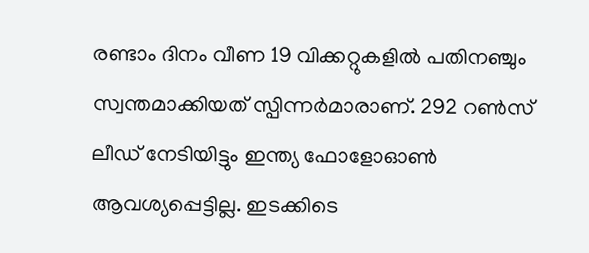രണ്ടാം ദിനം വീണ 19 വിക്കറ്റുകളില്‍ പതിനഞ്ചും സ്വന്തമാക്കിയത് സ്പിന്നര്‍മാരാണ്. 292 റണ്‍സ് ലീഡ് നേടിയിട്ടും ഇന്ത്യ ഫോളോഓണ്‍ ആവശ്യപ്പെട്ടില്ല. ഇടക്കിടെ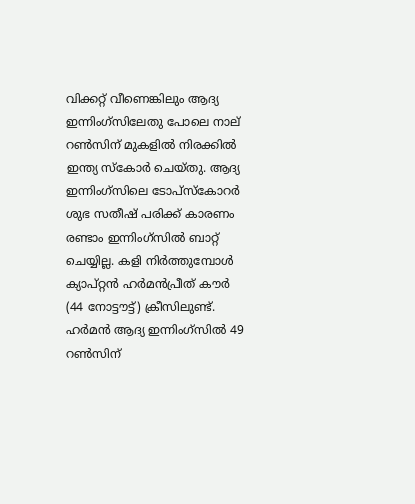വിക്കറ്റ് വീണെങ്കിലും ആദ്യ ഇന്നിംഗ്‌സിലേതു പോലെ നാല് റണ്‍സിന് മുകളില്‍ നിരക്കില്‍ ഇന്ത്യ സ്‌കോര്‍ ചെയ്തു. ആദ്യ ഇന്നിംഗ്‌സിലെ ടോപ്‌സ്‌കോറര്‍ ശുഭ സതീഷ് പരിക്ക് കാരണം രണ്ടാം ഇന്നിംഗ്‌സില്‍ ബാറ്റ് ചെയ്യില്ല. കളി നിര്‍ത്തുമ്പോള്‍ ക്യാപ്റ്റന്‍ ഹര്‍മന്‍പ്രീത് കൗര്‍ (44 നോട്ടൗട്ട്) ക്രീസിലുണ്ട്. ഹര്‍മന്‍ ആദ്യ ഇന്നിംഗ്‌സില്‍ 49 റണ്‍സിന്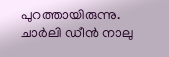പുറത്തായിരുന്നു. ചാര്‍ലി ഡീന്‍ നാലു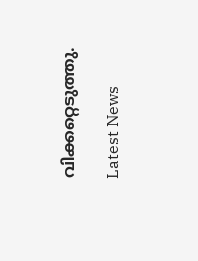വിക്കറ്റെടുത്തു.

Latest News